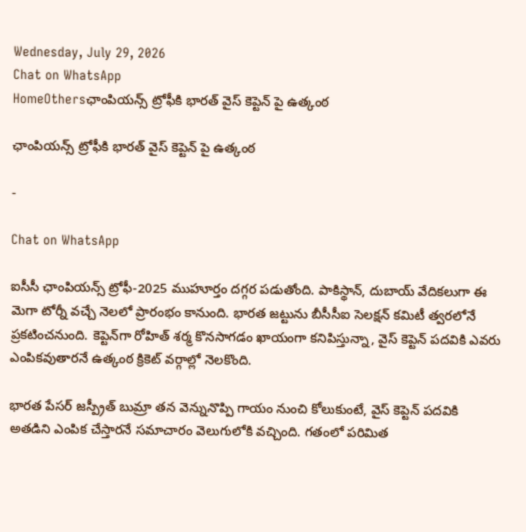Wednesday, July 29, 2026
Chat on WhatsApp
HomeOthersఛాంపియన్స్ ట్రోఫీకి భారత్ వైస్ కెప్టెన్ పై ఉత్కంఠ

ఛాంపియన్స్ ట్రోఫీకి భారత్ వైస్ కెప్టెన్ పై ఉత్కంఠ

-

Chat on WhatsApp

ఐసీసీ ఛాంపియన్స్ ట్రోఫీ-2025 ముహూర్తం దగ్గర పడుతోంది. పాకిస్థాన్, దుబాయ్ వేదికలుగా ఈ మెగా టోర్నీ వచ్చే నెలలో ప్రారంభం కానుంది. భారత జట్టును బీసీసీఐ సెలక్షన్ కమిటీ త్వరలోనే ప్రకటించనుంది. కెప్టెన్‌గా రోహిత్ శర్మ కొనసాగడం ఖాయంగా కనిపిస్తున్నా, వైస్ కెప్టెన్ పదవికి ఎవరు ఎంపికవుతారనే ఉత్కంఠ క్రికెట్ వర్గాల్లో నెలకొంది.

భారత పేసర్ జస్ప్రీత్ బుమ్రా తన వెన్నునొప్పి గాయం నుంచి కోలుకుంటే, వైస్ కెప్టెన్ పదవికి అతడిని ఎంపిక చేస్తారనే సమాచారం వెలుగులోకి వచ్చింది. గతంలో పరిమిత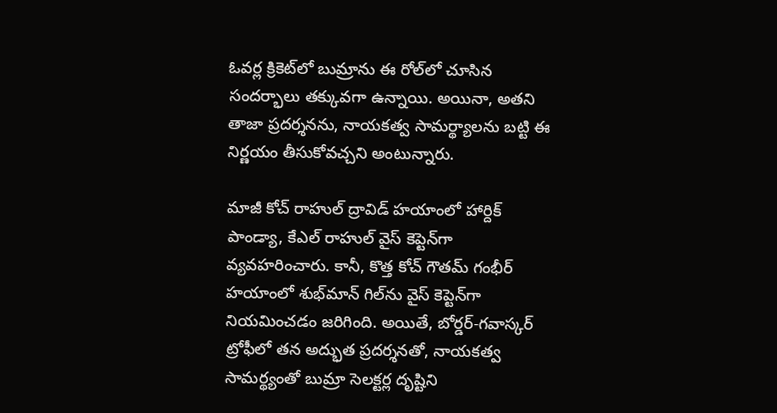ఓవర్ల క్రికెట్‌లో బుమ్రాను ఈ రోల్‌లో చూసిన సందర్భాలు తక్కువగా ఉన్నాయి. అయినా, అతని తాజా ప్రదర్శనను, నాయకత్వ సామర్థ్యాలను బట్టి ఈ నిర్ణయం తీసుకోవచ్చని అంటున్నారు.

మాజీ కోచ్ రాహుల్ ద్రావిడ్ హయాంలో హార్దిక్ పాండ్యా, కేఎల్ రాహుల్ వైస్ కెప్టెన్‌గా వ్యవహరించారు. కానీ, కొత్త కోచ్ గౌతమ్ గంభీర్ హయాంలో శుభ్‌మాన్ గిల్‌ను వైస్ కెప్టెన్‌గా నియమించడం జరిగింది. అయితే, బోర్డర్-గవాస్కర్ ట్రోఫీలో తన అద్భుత ప్రదర్శనతో, నాయకత్వ సామర్థ్యంతో బుమ్రా సెలక్టర్ల దృష్టిని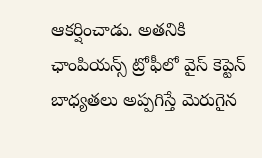ఆకర్షించాడు. అతనికి ఛాంపియన్స్ ట్రోఫీలో వైస్ కెప్టెన్ బాధ్యతలు అప్పగిస్తే మెరుగైన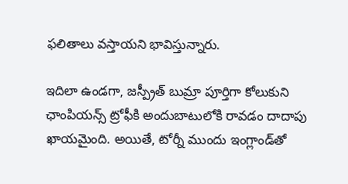ఫలితాలు వస్తాయని భావిస్తున్నారు.

ఇదిలా ఉండగా, జస్ప్రీత్ బుమ్రా పూర్తిగా కోలుకుని ఛాంపియన్స్ ట్రోఫీకి అందుబాటులోకి రావడం దాదాపు ఖాయమైంది. అయితే, టోర్నీ ముందు ఇంగ్లాండ్‌తో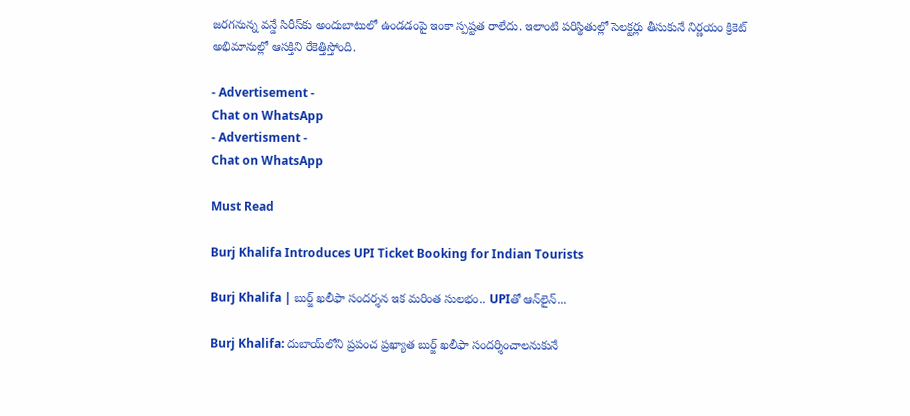జరగనున్న వన్డే సిరీస్‌కు అందుబాటులో ఉండడంపై ఇంకా స్పష్టత రాలేదు. ఇలాంటి పరిస్థితుల్లో సెలక్టర్లు తీసుకునే నిర్ణయం క్రికెట్ అభిమానుల్లో ఆసక్తిని రేకెత్తిస్తోంది.

- Advertisement -
Chat on WhatsApp
- Advertisment -
Chat on WhatsApp

Must Read

Burj Khalifa Introduces UPI Ticket Booking for Indian Tourists

Burj Khalifa | బుర్జ్ ఖలీఫా సందర్శన ఇక మరింత సులభం.. UPIతో ఆన్‌లైన్...

Burj Khalifa: దుబాయ్‌లోని ప్రపంచ ప్రఖ్యాత బుర్జ్ ఖలీఫా సందర్శించాలనుకునే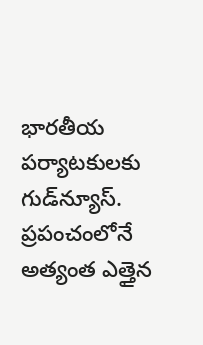భారతీయ పర్యాటకులకు గుడ్‌న్యూస్. ప్రపంచంలోనే అత్యంత ఎత్తైన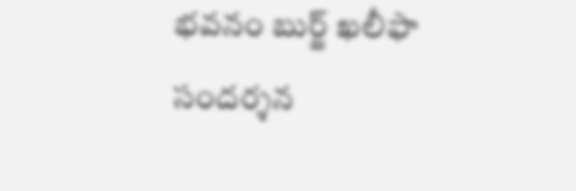భవనం బుర్జ్ ఖలీఫా సందర్శన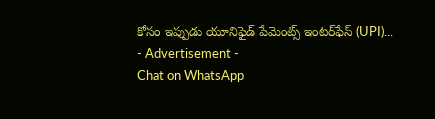కోసం ఇప్పుడు యూనిఫైడ్ పేమెంట్స్ ఇంటర్‌ఫేస్ (UPI)...
- Advertisement -
Chat on WhatsApp